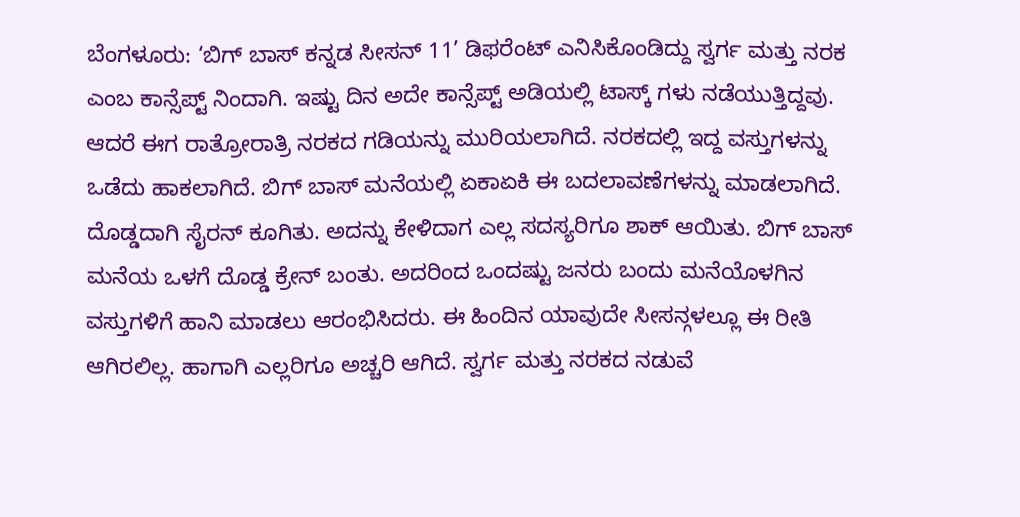ಬೆಂಗಳೂರು: ‘ಬಿಗ್ ಬಾಸ್ ಕನ್ನಡ ಸೀಸನ್ 11’ ಡಿಫರೆಂಟ್ ಎನಿಸಿಕೊಂಡಿದ್ದು ಸ್ವರ್ಗ ಮತ್ತು ನರಕ ಎಂಬ ಕಾನ್ಸೆಪ್ಟ್ ನಿಂದಾಗಿ. ಇಷ್ಟು ದಿನ ಅದೇ ಕಾನ್ಸೆಪ್ಟ್ ಅಡಿಯಲ್ಲಿ ಟಾಸ್ಕ್ ಗಳು ನಡೆಯುತ್ತಿದ್ದವು. ಆದರೆ ಈಗ ರಾತ್ರೋರಾತ್ರಿ ನರಕದ ಗಡಿಯನ್ನು ಮುರಿಯಲಾಗಿದೆ. ನರಕದಲ್ಲಿ ಇದ್ದ ವಸ್ತುಗಳನ್ನು ಒಡೆದು ಹಾಕಲಾಗಿದೆ. ಬಿಗ್ ಬಾಸ್ ಮನೆಯಲ್ಲಿ ಏಕಾಏಕಿ ಈ ಬದಲಾವಣೆಗಳನ್ನು ಮಾಡಲಾಗಿದೆ. ದೊಡ್ಡದಾಗಿ ಸೈರನ್ ಕೂಗಿತು. ಅದನ್ನು ಕೇಳಿದಾಗ ಎಲ್ಲ ಸದಸ್ಯರಿಗೂ ಶಾಕ್ ಆಯಿತು. ಬಿಗ್ ಬಾಸ್ ಮನೆಯ ಒಳಗೆ ದೊಡ್ಡ ಕ್ರೇನ್ ಬಂತು. ಅದರಿಂದ ಒಂದಷ್ಟು ಜನರು ಬಂದು ಮನೆಯೊಳಗಿನ ವಸ್ತುಗಳಿಗೆ ಹಾನಿ ಮಾಡಲು ಆರಂಭಿಸಿದರು. ಈ ಹಿಂದಿನ ಯಾವುದೇ ಸೀಸನ್ಗಳಲ್ಲೂ ಈ ರೀತಿ ಆಗಿರಲಿಲ್ಲ. ಹಾಗಾಗಿ ಎಲ್ಲರಿಗೂ ಅಚ್ಚರಿ ಆಗಿದೆ. ಸ್ವರ್ಗ ಮತ್ತು ನರಕದ ನಡುವೆ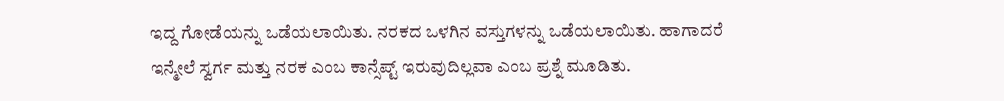ಇದ್ದ ಗೋಡೆಯನ್ನು ಒಡೆಯಲಾಯಿತು. ನರಕದ ಒಳಗಿನ ವಸ್ತುಗಳನ್ನು ಒಡೆಯಲಾಯಿತು. ಹಾಗಾದರೆ ಇನ್ಮೇಲೆ ಸ್ವರ್ಗ ಮತ್ತು ನರಕ ಎಂಬ ಕಾನ್ಸೆಪ್ಟ್ ಇರುವುದಿಲ್ಲವಾ ಎಂಬ ಪ್ರಶ್ನೆ ಮೂಡಿತು.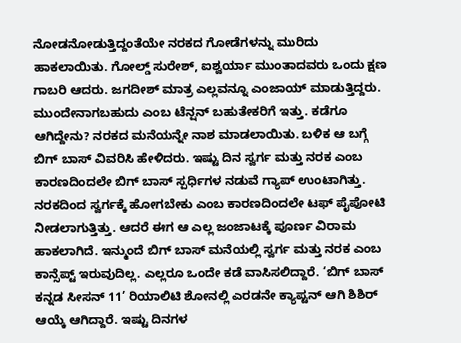ನೋಡನೋಡುತ್ತಿದ್ದಂತೆಯೇ ನರಕದ ಗೋಡೆಗಳನ್ನು ಮುರಿದು ಹಾಕಲಾಯಿತು. ಗೋಲ್ಡ್ ಸುರೇಶ್, ಐಶ್ವರ್ಯಾ ಮುಂತಾದವರು ಒಂದು ಕ್ಷಣ ಗಾಬರಿ ಆದರು. ಜಗದೀಶ್ ಮಾತ್ರ ಎಲ್ಲವನ್ನೂ ಎಂಜಾಯ್ ಮಾಡುತ್ತಿದ್ದರು. ಮುಂದೇನಾಗಬಹುದು ಎಂಬ ಟೆನ್ಷನ್ ಬಹುತೇಕರಿಗೆ ಇತ್ತು. ಕಡೆಗೂ ಆಗಿದ್ದೇನು? ನರಕದ ಮನೆಯನ್ನೇ ನಾಶ ಮಾಡಲಾಯಿತು. ಬಳಿಕ ಆ ಬಗ್ಗೆ ಬಿಗ್ ಬಾಸ್ ವಿವರಿಸಿ ಹೇಳಿದರು. ಇಷ್ಟು ದಿನ ಸ್ವರ್ಗ ಮತ್ತು ನರಕ ಎಂಬ ಕಾರಣದಿಂದಲೇ ಬಿಗ್ ಬಾಸ್ ಸ್ಪರ್ಧಿಗಳ ನಡುವೆ ಗ್ಯಾಪ್ ಉಂಟಾಗಿತ್ತು. ನರಕದಿಂದ ಸ್ವರ್ಗಕ್ಕೆ ಹೋಗಬೇಕು ಎಂಬ ಕಾರಣದಿಂದಲೇ ಟಫ್ ಪೈಪೋಟಿ ನೀಡಲಾಗುತ್ತಿತ್ತು. ಆದರೆ ಈಗ ಆ ಎಲ್ಲ ಜಂಜಾಟಕ್ಕೆ ಪೂರ್ಣ ವಿರಾಮ ಹಾಕಲಾಗಿದೆ. ಇನ್ಮುಂದೆ ಬಿಗ್ ಬಾಸ್ ಮನೆಯಲ್ಲಿ ಸ್ವರ್ಗ ಮತ್ತು ನರಕ ಎಂಬ ಕಾನ್ಸೆಪ್ಟ್ ಇರುವುದಿಲ್ಲ. ಎಲ್ಲರೂ ಒಂದೇ ಕಡೆ ವಾಸಿಸಲಿದ್ದಾರೆ. ‘ಬಿಗ್ ಬಾಸ್ ಕನ್ನಡ ಸೀಸನ್ 11’ ರಿಯಾಲಿಟಿ ಶೋನಲ್ಲಿ ಎರಡನೇ ಕ್ಯಾಪ್ಟನ್ ಆಗಿ ಶಿಶಿರ್ ಆಯ್ಕೆ ಆಗಿದ್ದಾರೆ. ಇಷ್ಟು ದಿನಗಳ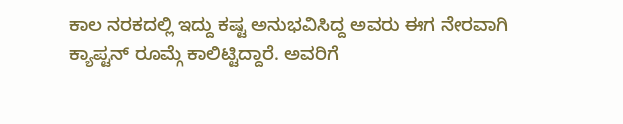ಕಾಲ ನರಕದಲ್ಲಿ ಇದ್ದು ಕಷ್ಟ ಅನುಭವಿಸಿದ್ದ ಅವರು ಈಗ ನೇರವಾಗಿ ಕ್ಯಾಪ್ಟನ್ ರೂಮ್ಗೆ ಕಾಲಿಟ್ಟಿದ್ದಾರೆ. ಅವರಿಗೆ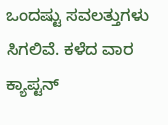ಒಂದಷ್ಟು ಸವಲತ್ತುಗಳು ಸಿಗಲಿವೆ. ಕಳೆದ ವಾರ ಕ್ಯಾಪ್ಟನ್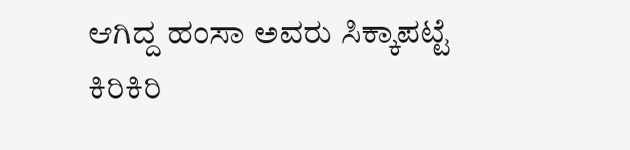ಆಗಿದ್ದ ಹಂಸಾ ಅವರು ಸಿಕ್ಕಾಪಟ್ಟೆ ಕಿರಿಕಿರಿ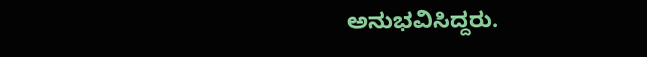ಅನುಭವಿಸಿದ್ದರು.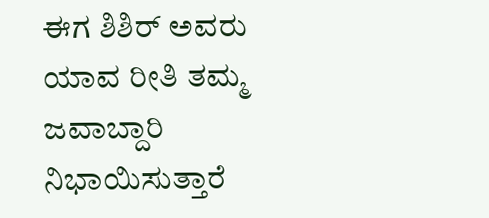ಈಗ ಶಿಶಿರ್ ಅವರು ಯಾವ ರೀತಿ ತಮ್ಮ ಜವಾಬ್ದಾರಿ ನಿಭಾಯಿಸುತ್ತಾರೆ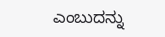ಎಂಬುದನ್ನು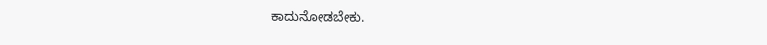ಕಾದುನೋಡಬೇಕು.